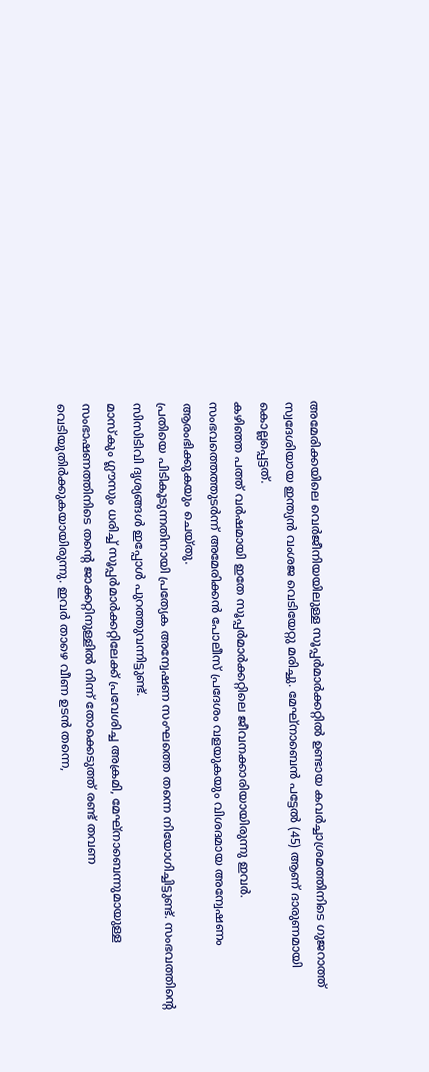അമേരിക്കയിലെ വെർജീനിയയിലുള്ള സൂപ്പർമാർക്കറ്റിൽ ഉണ്ടായ കവർച്ചാശ്രമത്തിനിടെ ഗുജറാത്ത് സ്വദേശിയായ ഇന്ത്യൻ വംശജ വെടിയേറ്റു മരിച്ചു. മേഘ്നാബെൻ പട്ടേൽ (45) ആണ് ദാരുണമായി കൊല്ലപ്പെട്ടത്.
കഴിഞ്ഞ പത്ത് വർഷമായി ഇതേ സൂപ്പർമാർക്കറ്റിലെ ജീവനക്കാരിയായിരുന്നു ഇവർ. സംഭവത്തെത്തുടർന്ന് അമേരിക്കൻ പോലീസ് പ്രദേശം വളയുകയും വിശദമായ അന്വേഷണം ആരംഭിക്കുകയും ചെയ്തു.
പ്രതിയെ പിടികൂടുന്നതിനായി പ്രത്യേക അന്വേഷണ സംഘത്തെ തന്നെ നിയോഗിച്ചിട്ടുണ്ട്. സംഭവത്തിന്റെ സിസിടിവി ദൃശ്യങ്ങൾ ഇപ്പോൾ പുറത്തുവന്നിട്ടുണ്ട്.
മാസ്കും ഗ്ലൗസും ധരിച്ച് സൂപ്പർമാർക്കറ്റിലേക്ക് പ്രവേശിച്ച അക്രമി, മേഘ്നാബെന്നുമായുള്ള സംഭാഷണത്തിനിടെ തന്റെ ജാക്കറ്റിനുള്ളിൽ നിന്ന് തോക്കെടുത്ത് രണ്ട് തവണ വെടിയുതിർക്കുകയായിരുന്നു. ഇവർ താഴെ വീണ ഉടൻ തന്നെ,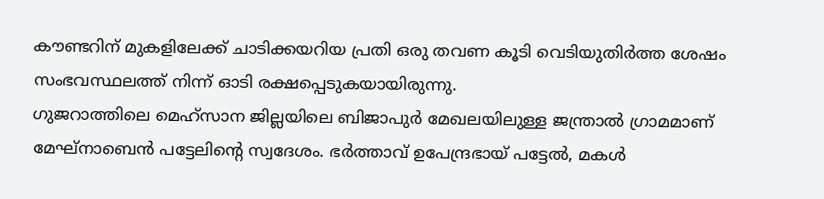കൗണ്ടറിന് മുകളിലേക്ക് ചാടിക്കയറിയ പ്രതി ഒരു തവണ കൂടി വെടിയുതിർത്ത ശേഷം സംഭവസ്ഥലത്ത് നിന്ന് ഓടി രക്ഷപ്പെടുകയായിരുന്നു.
ഗുജറാത്തിലെ മെഹ്സാന ജില്ലയിലെ ബിജാപുർ മേഖലയിലുള്ള ജന്ത്രാൽ ഗ്രാമമാണ് മേഘ്നാബെൻ പട്ടേലിന്റെ സ്വദേശം. ഭർത്താവ് ഉപേന്ദ്രഭായ് പട്ടേൽ, മകൾ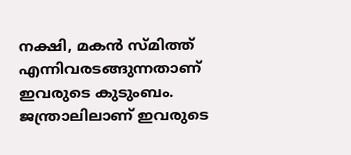നക്ഷി, മകൻ സ്മിത്ത് എന്നിവരടങ്ങുന്നതാണ് ഇവരുടെ കുടുംബം.
ജന്ത്രാലിലാണ് ഇവരുടെ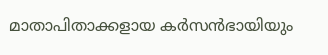മാതാപിതാക്കളായ കർസൻഭായിയും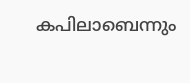കപിലാബെന്നും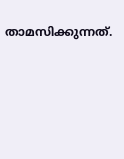താമസിക്കുന്നത്.